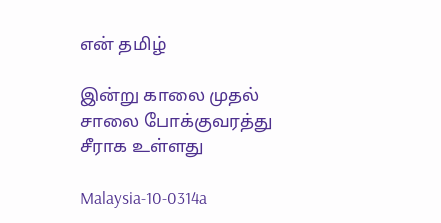என் தமிழ்

இன்று காலை முதல் சாலை போக்குவரத்து சீராக உள்ளது

Malaysia-10-0314a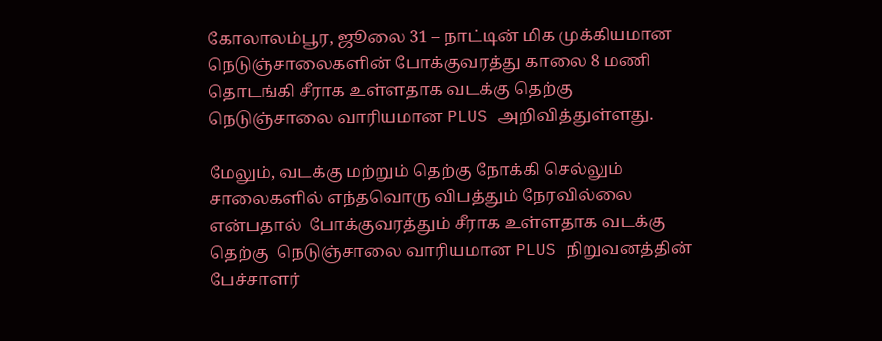கோலாலம்பூர, ஜூலை 31 – நாட்டின் மிக முக்கியமான நெடுஞ்சாலைகளின் போக்குவரத்து காலை 8 மணி தொடங்கி சீராக உள்ளதாக வடக்கு தெற்கு  நெடுஞ்சாலை வாரியமான PLUS அறிவித்துள்ளது.

மேலும், வடக்கு மற்றும் தெற்கு நோக்கி செல்லும் சாலைகளில் எந்தவொரு விபத்தும் நேரவில்லை என்பதால்  போக்குவரத்தும் சீராக உள்ளதாக வடக்கு தெற்கு  நெடுஞ்சாலை வாரியமான PLUS நிறுவனத்தின் பேச்சாளர்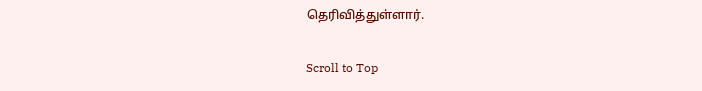தெரிவித்துள்ளார்.

Scroll to Top